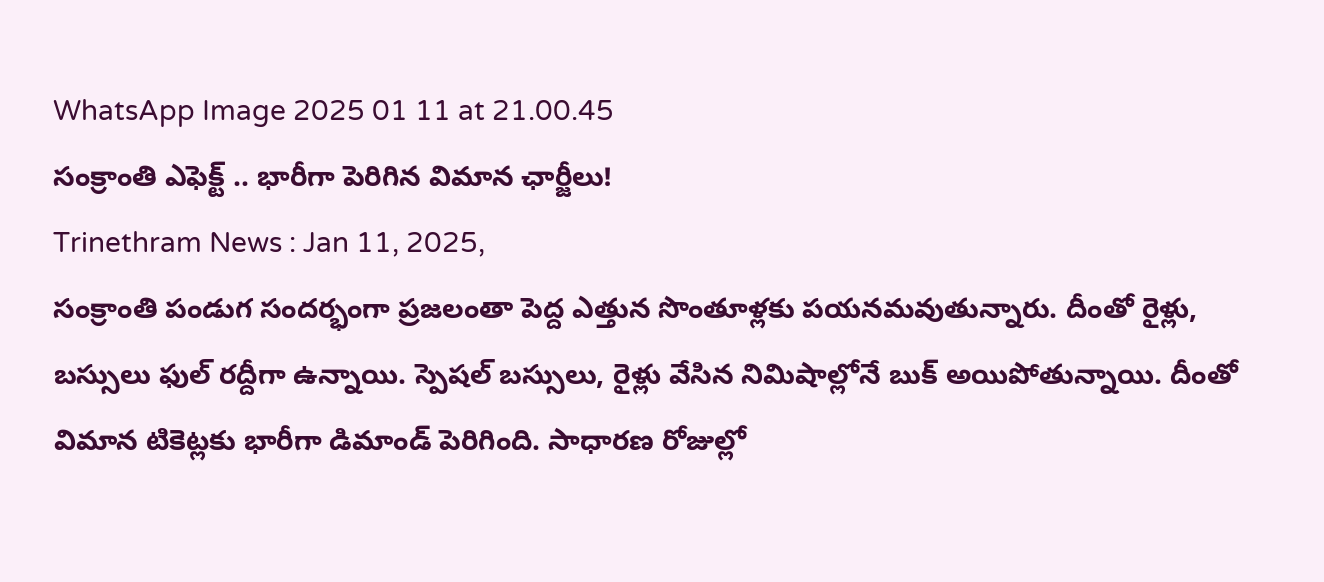WhatsApp Image 2025 01 11 at 21.00.45
సంక్రాంతి ఎఫెక్ట్ .. భారీగా పెరిగిన విమాన ఛార్జీలు!
Trinethram News : Jan 11, 2025,
సంక్రాంతి పండుగ సందర్భంగా ప్రజలంతా పెద్ద ఎత్తున సొంతూళ్లకు పయనమవుతున్నారు. దీంతో రైళ్లు, బస్సులు ఫుల్ రద్దీగా ఉన్నాయి. స్పెషల్ బస్సులు, రైళ్లు వేసిన నిమిషాల్లోనే బుక్ అయిపోతున్నాయి. దీంతో విమాన టికెట్లకు భారీగా డిమాండ్ పెరిగింది. సాధారణ రోజుల్లో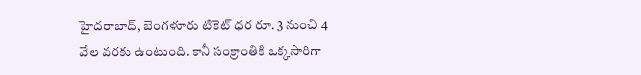హైదరాబాద్, బెంగళూరు టికెట్ ధర రూ. 3 నుంచి 4 వేల వరకు ఉంటుంది. కానీ సంక్రాంతికి ఒక్కసారిగా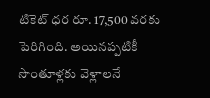టికెట్ ధర రూ. 17,500 వరకు పెరిగింది. అయినప్పటికీ సొంతూళ్లకు వెళ్లాలనే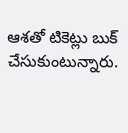ఆశతో టికెట్లు బుక్ చేసుకుంటున్నారు.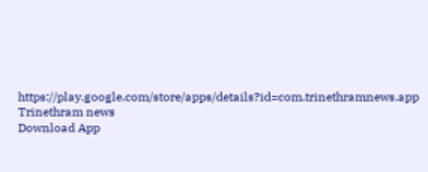https://play.google.com/store/apps/details?id=com.trinethramnews.app
Trinethram news
Download App